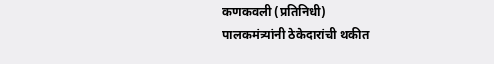कणकवली (प्रतिनिधी)
पालकमंत्र्यांनी ठेकेदारांची थकीत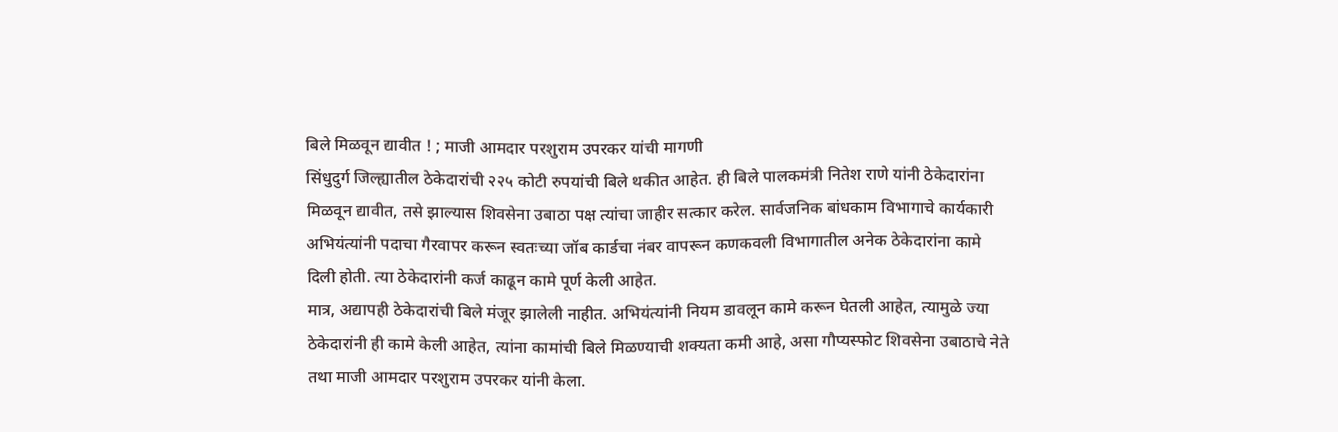बिले मिळवून द्यावीत ! ; माजी आमदार परशुराम उपरकर यांची मागणी
सिंधुदुर्ग जिल्ह्यातील ठेकेदारांची २२५ कोटी रुपयांची बिले थकीत आहेत. ही बिले पालकमंत्री नितेश राणे यांनी ठेकेदारांना मिळवून द्यावीत, तसे झाल्यास शिवसेना उबाठा पक्ष त्यांचा जाहीर सत्कार करेल. सार्वजनिक बांधकाम विभागाचे कार्यकारी अभियंत्यांनी पदाचा गैरवापर करून स्वतःच्या जॉब कार्डचा नंबर वापरून कणकवली विभागातील अनेक ठेकेदारांना कामे दिली होती. त्या ठेकेदारांनी कर्ज काढून कामे पूर्ण केली आहेत.
मात्र, अद्यापही ठेकेदारांची बिले मंजूर झालेली नाहीत. अभियंत्यांनी नियम डावलून कामे करून घेतली आहेत, त्यामुळे ज्या ठेकेदारांनी ही कामे केली आहेत, त्यांना कामांची बिले मिळण्याची शक्यता कमी आहे, असा गौप्यस्फोट शिवसेना उबाठाचे नेते तथा माजी आमदार परशुराम उपरकर यांनी केला.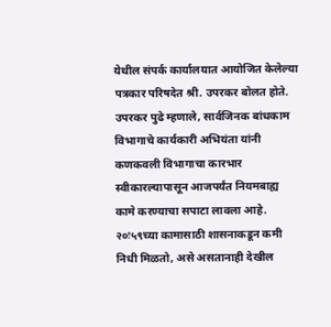येथील संपर्क कार्यालयात आयोजित केलेल्या पत्रकार परिषदेत श्री. उपरकर बोलत होते.
उपरकर पुढे म्हणाले, सार्वजिनक बांधकाम विभागाचे कार्यकारी अभियंता यांनी कणकवली विभागाचा कारभार स्वीकारल्यापासून आजपर्यंत नियमबाह्य कामे करण्याचा सपाटा लावला आहे. २०ः५९च्या कामासाठी शासनाकडून कमी निधी मिळतो, असे असतानाही देखील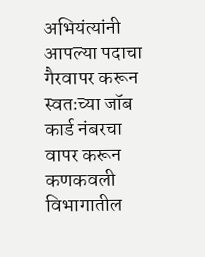अभियंत्यांनी आपल्या पदाचा गैरवापर करून स्वतःच्या जॉब कार्ड नंबरचा वापर करून कणकवली विभागातील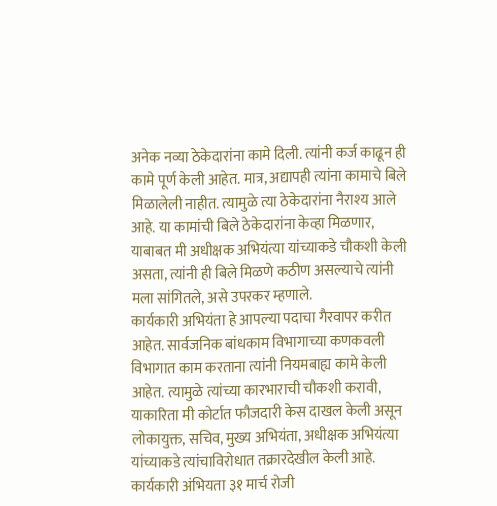अनेक नव्या ठेकेदारांना कामे दिली. त्यांनी कर्ज काढून ही कामे पूर्ण केली आहेत. मात्र, अद्यापही त्यांना कामाचे बिले मिळालेली नाहीत. त्यामुळे त्या ठेकेदारांना नैराश्य आले आहे. या कामांची बिले ठेकेदारांना केव्हा मिळणार, याबाबत मी अधीक्षक अभियंत्या यांच्याकडे चौकशी केली असता, त्यांनी ही बिले मिळणे कठीण असल्याचे त्यांनी मला सांगितले, असे उपरकर म्हणाले.
कार्यकारी अभियंता हे आपल्या पदाचा गैरवापर करीत आहेत. सार्वजनिक बांधकाम विभागाच्या कणकवली विभागात काम करताना त्यांनी नियमबाह्य कामे केली आहेत. त्यामुळे त्यांच्या कारभाराची चौकशी करावी, याकारिता मी कोर्टात फौजदारी केस दाखल केली असून लोकायुक्त, सचिव, मुख्य अभियंता, अधीक्षक अभियंत्या यांच्याकडे त्यांचाविरोधात तक्रारदेखील केली आहे. कार्यकारी अंभियता ३१ मार्च रोजी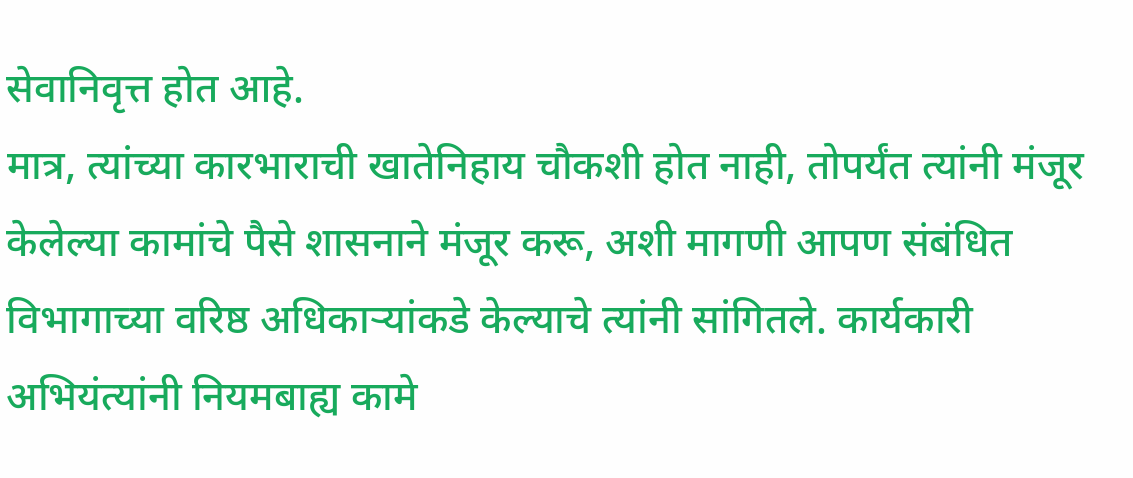सेवानिवृत्त होत आहे.
मात्र, त्यांच्या कारभाराची खातेनिहाय चौकशी होत नाही, तोपर्यंत त्यांनी मंजूर केलेल्या कामांचे पैसे शासनाने मंजूर करू, अशी मागणी आपण संबंधित विभागाच्या वरिष्ठ अधिकाऱ्यांकडे केल्याचे त्यांनी सांगितले. कार्यकारी अभियंत्यांनी नियमबाह्य कामे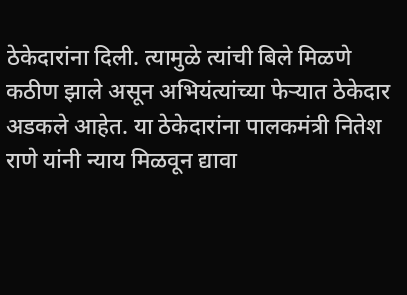ठेकेदारांना दिली. त्यामुळे त्यांची बिले मिळणे कठीण झाले असून अभियंत्यांच्या फेऱ्यात ठेकेदार अडकले आहेत. या ठेकेदारांना पालकमंत्री नितेश राणे यांनी न्याय मिळवून द्यावा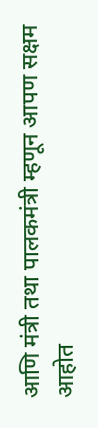आणि मंत्री तथा पालकमंत्री म्हणून आपण सक्षम आहोत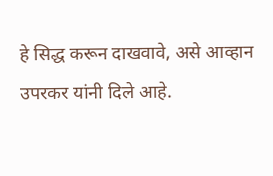हे सिद्ध करून दाखवावे, असे आव्हान उपरकर यांनी दिले आहे.